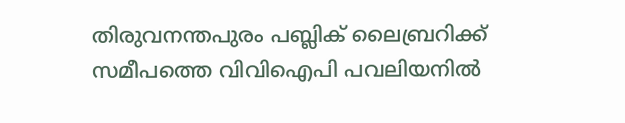തിരുവനന്തപുരം പബ്ലിക് ലൈബ്രറിക്ക് സമീപത്തെ വിവിഐപി പവലിയനിൽ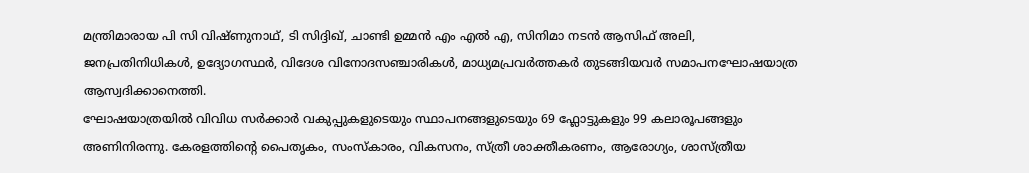മന്ത്രിമാരായ പി സി വിഷ്ണുനാഥ്, ടി സിദ്ദിഖ്, ചാണ്ടി ഉമ്മൻ എം എൽ എ, സിനിമാ നടൻ ആസിഫ് അലി, ജനപ്രതിനിധികൾ, ഉദ്യോഗസ്ഥർ, വിദേശ വിനോദസഞ്ചാരികൾ, മാധ്യമപ്രവർത്തകർ തുടങ്ങിയവർ സമാപനഘോഷയാത്ര ആസ്വദിക്കാനെത്തി.
ഘോഷയാത്രയിൽ വിവിധ സർക്കാർ വകുപ്പുകളുടെയും സ്ഥാപനങ്ങളുടെയും 69 ഫ്ലോട്ടുകളും 99 കലാരൂപങ്ങളും അണിനിരന്നു. കേരളത്തിന്റെ പൈതൃകം, സംസ്കാരം, വികസനം, സ്ത്രീ ശാക്തീകരണം, ആരോഗ്യം, ശാസ്ത്രീയ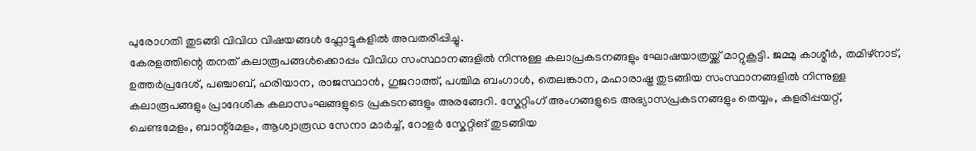പുരോഗതി തുടങ്ങി വിവിധ വിഷയങ്ങൾ ഫ്ലോട്ടുകളിൽ അവതരിപ്പിച്ചു.
കേരളത്തിന്റെ തനത് കലാരൂപങ്ങൾക്കൊപ്പം വിവിധ സംസ്ഥാനങ്ങളിൽ നിന്നുള്ള കലാപ്രകടനങ്ങളും ഘോഷയാത്രയ്ക്ക് മാറ്റുകൂട്ടി. ജമ്മു കാശ്മീർ, തമിഴ്നാട്, ഉത്തർപ്രദേശ്, പഞ്ചാബ്, ഹരിയാന, രാജസ്ഥാൻ, ഗുജറാത്ത്, പശ്ചിമ ബംഗാൾ, തെലങ്കാന, മഹാരാഷ്ട്ര തുടങ്ങിയ സംസ്ഥാനങ്ങളിൽ നിന്നുള്ള കലാരൂപങ്ങളും പ്രാദേശിക കലാസംഘങ്ങളുടെ പ്രകടനങ്ങളും അരങ്ങേറി. സ്കേറ്റിംഗ് അംഗങ്ങളുടെ അഭ്യാസപ്രകടനങ്ങളും തെയ്യം, കളരിപ്പയറ്റ്, ചെണ്ടമേളം, ബാന്റ്മേളം, ആശ്വാരൂഡ സേനാ മാർച്ച്, റോളർ സ്കേറ്റിങ് തുടങ്ങിയ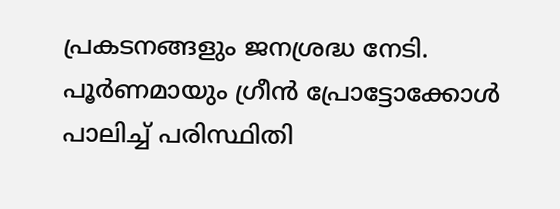പ്രകടനങ്ങളും ജനശ്രദ്ധ നേടി. പൂർണമായും ഗ്രീൻ പ്രോട്ടോക്കോൾ പാലിച്ച് പരിസ്ഥിതി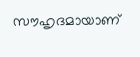സൗഹൃദമായാണ്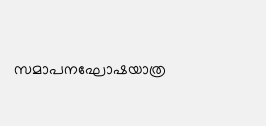സമാപനഘോഷയാത്ര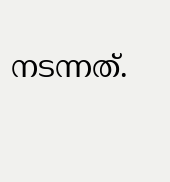നടന്നത്.